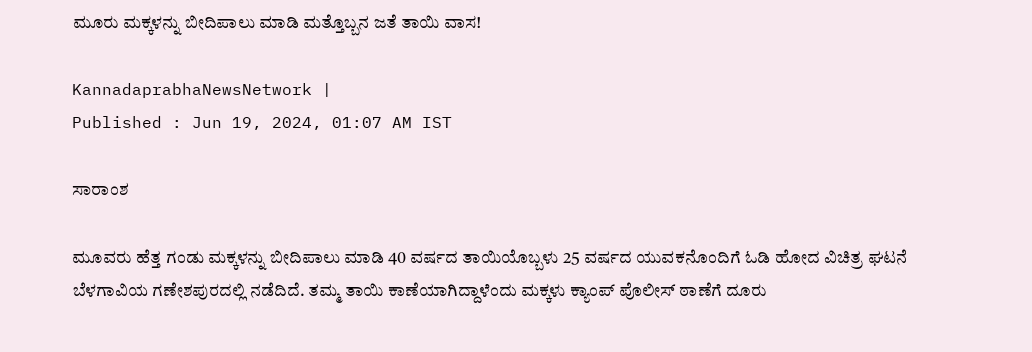ಮೂರು ಮಕ್ಕಳನ್ನು ಬೀದಿಪಾಲು ಮಾಡಿ ಮತ್ತೊಬ್ಬನ ಜತೆ ತಾಯಿ ವಾಸ!

KannadaprabhaNewsNetwork |
Published : Jun 19, 2024, 01:07 AM IST

ಸಾರಾಂಶ

ಮೂವರು ಹೆತ್ತ ಗಂಡು ಮಕ್ಕಳನ್ನು ಬೀದಿಪಾಲು ಮಾಡಿ 40 ವರ್ಷದ ತಾಯಿಯೊಬ್ಬಳು 25 ವರ್ಷದ ಯುವಕನೊಂದಿಗೆ ಓಡಿ ಹೋದ ವಿಚಿತ್ರ ಘಟನೆ ಬೆಳಗಾವಿಯ ಗಣೇಶಪುರದಲ್ಲಿ ನಡೆದಿದೆ. ತಮ್ಮ ತಾಯಿ ಕಾಣೆಯಾಗಿದ್ದಾಳೆಂದು ಮಕ್ಕಳು ಕ್ಯಾಂಪ್‌ ಪೊಲೀಸ್‌ ಠಾಣೆಗೆ ದೂರು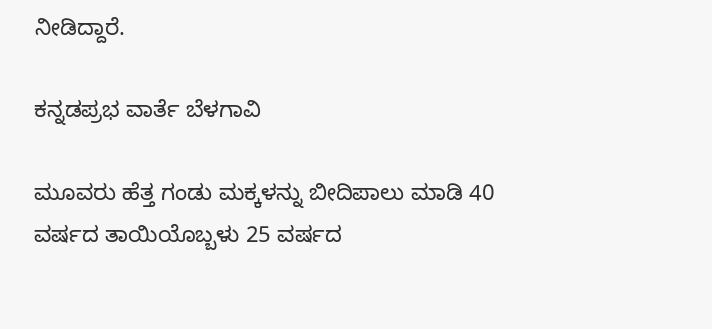ನೀಡಿದ್ದಾರೆ.

ಕನ್ನಡಪ್ರಭ ವಾರ್ತೆ ಬೆಳಗಾವಿ

ಮೂವರು ಹೆತ್ತ ಗಂಡು ಮಕ್ಕಳನ್ನು ಬೀದಿಪಾಲು ಮಾಡಿ 40 ವರ್ಷದ ತಾಯಿಯೊಬ್ಬಳು 25 ವರ್ಷದ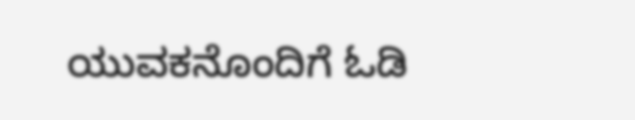ಯುವಕನೊಂದಿಗೆ ಓಡಿ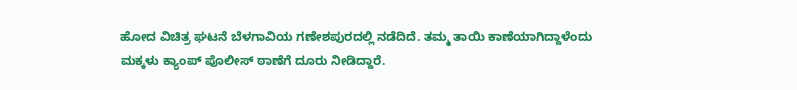ಹೋದ ವಿಚಿತ್ರ ಘಟನೆ ಬೆಳಗಾವಿಯ ಗಣೇಶಪುರದಲ್ಲಿ ನಡೆದಿದೆ. ತಮ್ಮ ತಾಯಿ ಕಾಣೆಯಾಗಿದ್ದಾಳೆಂದು ಮಕ್ಕಳು ಕ್ಯಾಂಪ್‌ ಪೊಲೀಸ್‌ ಠಾಣೆಗೆ ದೂರು ನೀಡಿದ್ದಾರೆ.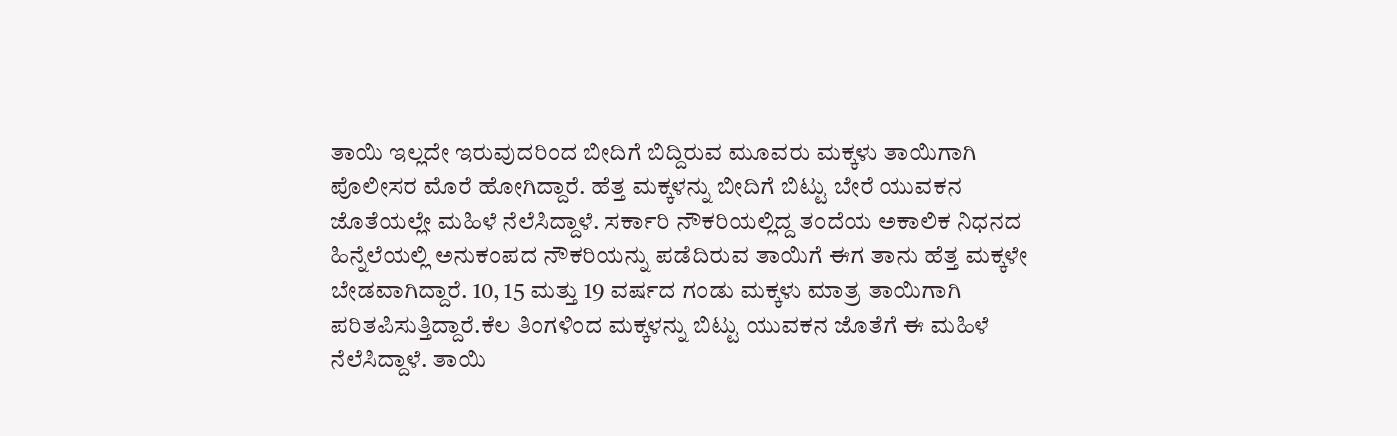ತಾಯಿ ಇಲ್ಲದೇ ಇರುವುದರಿಂದ ಬೀದಿಗೆ ಬಿದ್ದಿರುವ ಮೂವರು ಮಕ್ಕಳು ತಾಯಿಗಾಗಿ ಪೊಲೀಸರ ಮೊರೆ ಹೋಗಿದ್ದಾರೆ. ಹೆತ್ತ ಮಕ್ಕಳನ್ನು ಬೀದಿಗೆ ಬಿಟ್ಟು ಬೇರೆ ಯುವಕನ ಜೊತೆಯಲ್ಲೇ ಮಹಿಳೆ ನೆಲೆಸಿದ್ದಾಳೆ. ಸರ್ಕಾರಿ ನೌಕರಿಯಲ್ಲಿದ್ದ ತಂದೆಯ ಅಕಾಲಿಕ ನಿಧನದ ಹಿನ್ನೆಲೆಯಲ್ಲಿ ಅನುಕಂಪದ ನೌಕರಿಯನ್ನು ಪಡೆದಿರುವ ತಾಯಿಗೆ ಈಗ ತಾನು ಹೆತ್ತ ಮಕ್ಕಳೇ ಬೇಡವಾಗಿದ್ದಾರೆ. 10, 15 ಮತ್ತು 19 ವರ್ಷದ ಗಂಡು ಮಕ್ಕಳು ಮಾತ್ರ ತಾಯಿಗಾಗಿ ಪರಿತಪಿಸುತ್ತಿದ್ದಾರೆ.ಕೆಲ ತಿಂಗಳಿಂದ ಮಕ್ಕಳನ್ನು ಬಿಟ್ಟು ಯುವಕನ ಜೊತೆಗೆ ಈ ಮಹಿಳೆ ನೆಲೆಸಿದ್ದಾಳೆ. ತಾಯಿ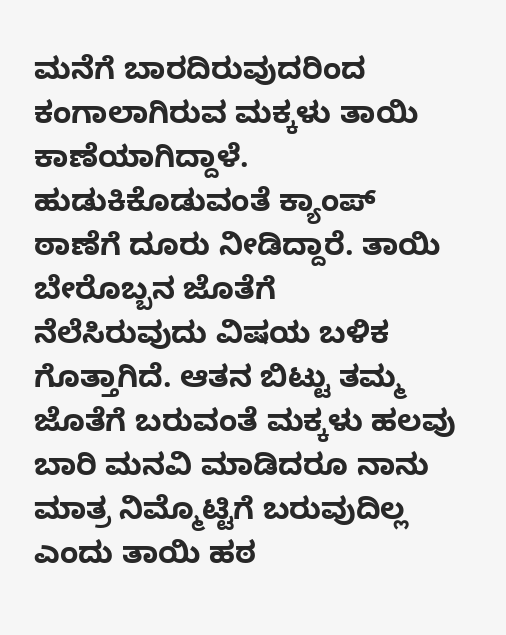ಮನೆಗೆ ಬಾರದಿರುವುದರಿಂದ ಕಂಗಾಲಾಗಿರುವ ಮಕ್ಕಳು ತಾಯಿ ಕಾಣೆಯಾಗಿದ್ದಾಳೆ. ಹುಡುಕಿಕೊಡುವಂತೆ ಕ್ಯಾಂಪ್‌ ಠಾಣೆಗೆ ದೂರು ನೀಡಿದ್ದಾರೆ. ತಾಯಿ ಬೇರೊಬ್ಬನ ಜೊತೆಗೆ ನೆಲೆಸಿರುವುದು ವಿಷಯ ಬಳಿಕ ಗೊತ್ತಾಗಿದೆ. ಆತನ ಬಿಟ್ಟು ತಮ್ಮ ಜೊತೆಗೆ ಬರುವಂತೆ ಮಕ್ಕಳು ಹಲವು ಬಾರಿ ಮನವಿ ಮಾಡಿದರೂ ನಾನು ಮಾತ್ರ ನಿಮ್ಮೊಟ್ಟಿಗೆ ಬರುವುದಿಲ್ಲ ಎಂದು ತಾಯಿ ಹಠ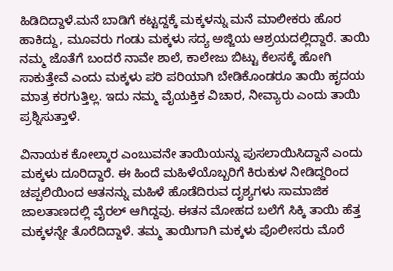ಹಿಡಿದಿದ್ದಾಳೆ.ಮನೆ ಬಾಡಿಗೆ ಕಟ್ಟದ್ದಕ್ಕೆ ಮಕ್ಕಳನ್ನು ಮನೆ ಮಾಲೀಕರು ಹೊರ ಹಾಕಿದ್ದು, ಮೂವರು ಗಂಡು ಮಕ್ಕಳು ಸದ್ಯ ಅಜ್ಜಿಯ ಆಶ್ರಯದಲ್ಲಿದ್ದಾರೆ. ತಾಯಿ ನಮ್ಮ ಜೊತೆಗೆ ಬಂದರೆ ನಾವೇ ಶಾಲೆ, ಕಾಲೇಜು ಬಿಟ್ಟು ಕೆಲಸಕ್ಕೆ ಹೋಗಿ ಸಾಕುತ್ತೇವೆ ಎಂದು ಮಕ್ಕಳು ಪರಿ ಪರಿಯಾಗಿ ಬೇಡಿಕೊಂಡರೂ ತಾಯಿ ಹೃದಯ ಮಾತ್ರ ಕರಗುತ್ತಿಲ್ಲ. ಇದು ನಮ್ಮ ವೈಯಕ್ತಿಕ ವಿಚಾರ, ನೀವ್ಯಾರು ಎಂದು ತಾಯಿ ಪ್ರಶ್ನಿಸುತ್ತಾಳೆ.

ವಿನಾಯಕ ಕೋಲ್ಕಾರ ಎಂಬುವನೇ ತಾಯಿಯನ್ನು ಪುಸಲಾಯಿಸಿದ್ದಾನೆ ಎಂದು ಮಕ್ಕಳು ದೂರಿದ್ದಾರೆ. ಈ ಹಿಂದೆ ಮಹಿಳೆಯೊಬ್ಬರಿಗೆ ಕಿರುಕುಳ ನೀಡಿದ್ದರಿಂದ ಚಪ್ಪಲಿಯಿಂದ ಆತನನ್ನು ಮಹಿಳೆ ಹೊಡೆದಿರುವ ದೃಶ್ಯಗಳು ಸಾಮಾಜಿಕ ಜಾಲತಾಣದಲ್ಲಿ ವೈರಲ್‌ ಆಗಿದ್ದವು. ಈತನ ಮೋಹದ ಬಲೆಗೆ ಸಿಕ್ಕಿ ತಾಯಿ ಹೆತ್ತ ಮಕ್ಕಳನ್ನೇ ತೊರೆದಿದ್ದಾಳೆ. ತಮ್ಮ ತಾಯಿಗಾಗಿ ಮಕ್ಕಳು ಪೊಲೀಸರು ಮೊರೆ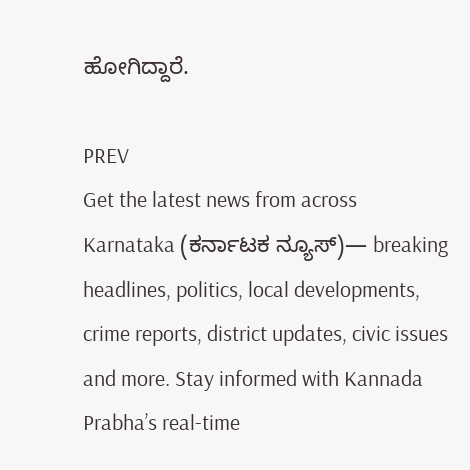ಹೋಗಿದ್ದಾರೆ.

PREV
Get the latest news from across Karnataka (ಕರ್ನಾಟಕ ನ್ಯೂಸ್)— breaking headlines, politics, local developments, crime reports, district updates, civic issues and more. Stay informed with Kannada Prabha’s real‑time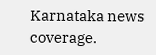Karnataka news coverage.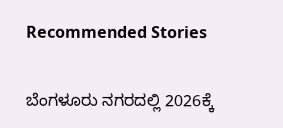Recommended Stories

ಬೆಂಗಳೂರು ನಗರದಲ್ಲಿ 2026ಕ್ಕೆ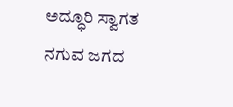ಅದ್ಧೂರಿ ಸ್ವಾಗತ
ನಗುವ ಜಗದ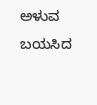ಅಳುವ ಬಯಸಿದ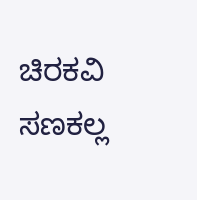ಚಿರಕವಿ ಸಣಕಲ್ಲ